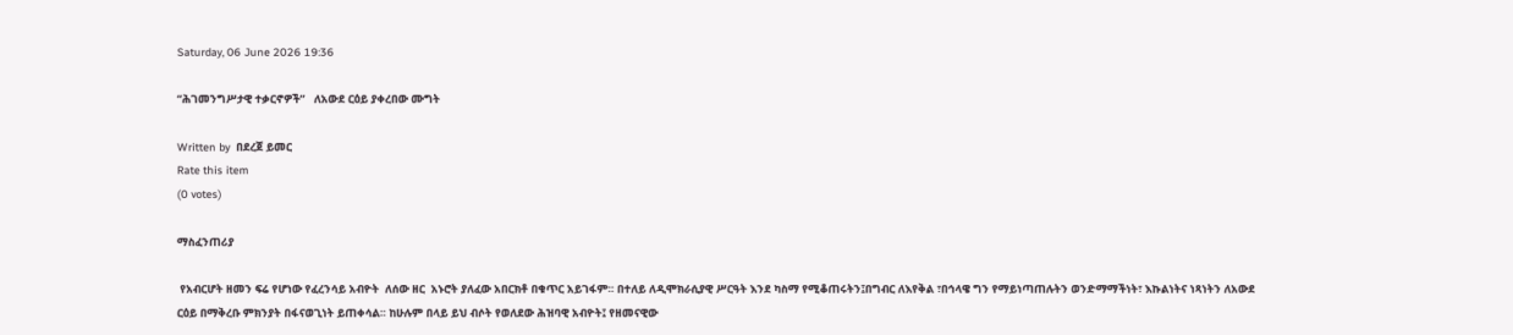Saturday, 06 June 2026 19:36

“ሕገመንግሥታዊ ተቃርኖዎች”   ለአውደ ርዕይ ያቀረበው ሙግት

Written by  በደረጀ ይመር
Rate this item
(0 votes)

ማስፈንጠሪያ

 የአብርሆት ዘመን ፍሬ የሆነው የፈረንሳይ አብዮት  ለሰው ዘር  አኑሮት ያለፈው አበርክቶ በቁጥር አይገፋም፡፡ በተለይ ለዲሞክራሲያዊ ሥርዓት እንደ ካስማ የሚቆጠሩትን፤በግብር ለእየቅል ፣በኅላዌ ግን የማይነጣጠሉትን ወንድማማችነት፣ እኩልነትና ነጻነትን ለአውደ ርዕይ በማቅረቡ ምክንያት በፋናወጊነት ይጠቀሳል፡፡ ከሁሉም በላይ ይህ ብሶት የወለደው ሕዝባዊ አብዮት፤ የዘመናዊው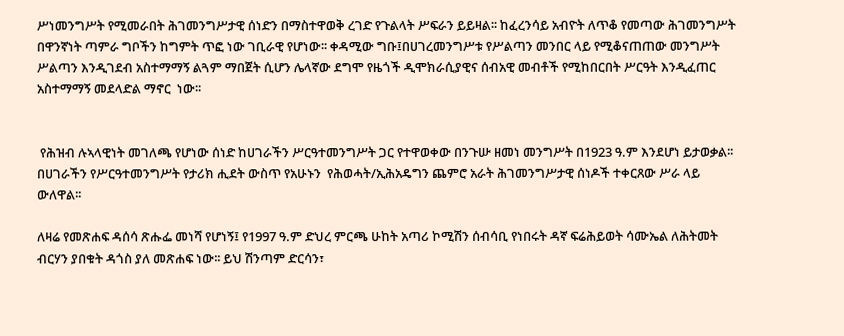ሥነመንግሥት የሚመራበት ሕገመንግሥታዊ ሰነድን በማስተዋወቅ ረገድ የጉልላት ሥፍራን ይይዛል፡፡ ከፈረንሳይ አብዮት ለጥቆ የመጣው ሕገመንግሥት በዋንኛነት ጣምራ ግቦችን ከግምት ጥፎ ነው ገቢራዊ የሆነው፡፡ ቀዳሚው ግቡ፤በሀገረመንግሥቱ የሥልጣን መንበር ላይ የሚቆናጠጠው መንግሥት ሥልጣን እንዲገደብ አስተማማኝ ልጓም ማበጀት ሲሆን ሌላኛው ደግሞ የዜጎች ዲሞክራሲያዊና ሰብአዊ መብቶች የሚከበርበት ሥርዓት እንዲፈጠር አስተማማኝ መደላድል ማኖር  ነው፡፡


 የሕዝብ ሉኣላዊነት መገለጫ የሆነው ሰነድ ከሀገራችን ሥርዓተመንግሥት ጋር የተዋወቀው በንጉሡ ዘመነ መንግሥት በ1923 ዓ.ም እንደሆነ ይታወቃል፡፡ በሀገራችን የሥርዓተመንግሥት የታሪክ ሒደት ውስጥ የአሁኑን  የሕወሓት/ኢሕአዴግን ጨምሮ አራት ሕገመንግሥታዊ ሰነዶች ተቀርጸው ሥራ ላይ ውለዋል፡፡

ለዛሬ የመጽሐፍ ዳሰሳ ጽሑፌ መነሻ የሆነኝ፤ የ1997 ዓ.ም ድህረ ምርጫ ሁከት አጣሪ ኮሚሽን ሰብሳቢ የነበሩት ዳኛ ፍሬሕይወት ሳሙኤል ለሕትመት ብርሃን ያበቁት ዳጎስ ያለ መጽሐፍ ነው፡፡ ይህ ሽንጣም ድርሳን፣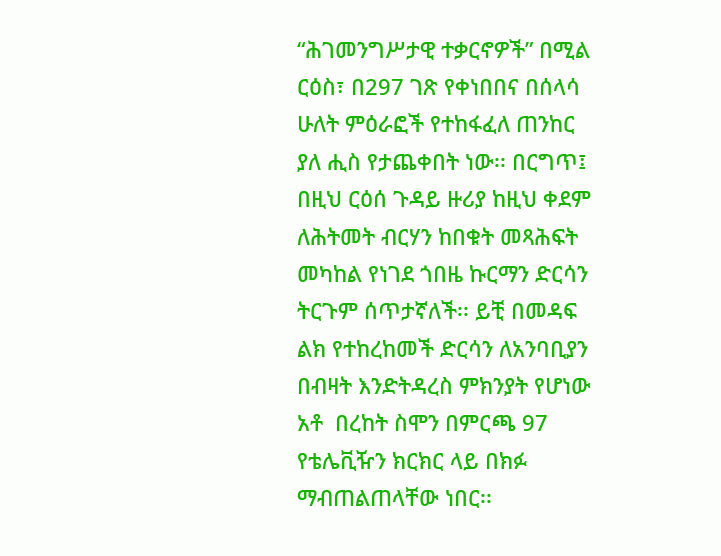“ሕገመንግሥታዊ ተቃርኖዎች” በሚል ርዕስ፣ በ297 ገጽ የቀነበበና በሰላሳ ሁለት ምዕራፎች የተከፋፈለ ጠንከር ያለ ሒስ የታጨቀበት ነው፡፡ በርግጥ፤ በዚህ ርዕሰ ጉዳይ ዙሪያ ከዚህ ቀደም ለሕትመት ብርሃን ከበቁት መጻሕፍት  መካከል የነገደ ጎበዜ ኩርማን ድርሳን ትርጉም ሰጥታኛለች፡፡ ይቺ በመዳፍ ልክ የተከረከመች ድርሳን ለአንባቢያን በብዛት እንድትዳረስ ምክንያት የሆነው አቶ  በረከት ስሞን በምርጫ 97 የቴሌቪዥን ክርክር ላይ በክፉ ማብጠልጠላቸው ነበር፡፡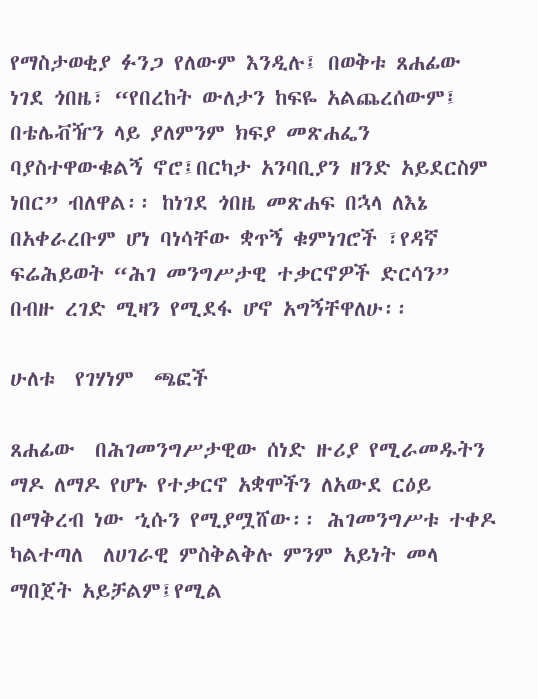የማስታወቂያ ፉንጋ የለውም እንዲሉ፤ በወቅቱ ጸሐፊው ነገደ ጎበዜ፣ “የበረከት ውለታን ከፍዬ አልጨረሰውም፤ በቴሌቭዥን ላይ ያለምንም ክፍያ መጽሐፌን ባያስተዋውቁልኝ ኖሮ፤በርካታ አንባቢያን ዘንድ አይደርስም ነበር” ብለዋል፡፡ ከነገደ ጎበዜ መጽሐፍ በኋላ ለእኔ በአቀራረቡም ሆነ ባነሳቸው ቋጥኝ ቁምነገሮች ፣የዳኛ ፍሬሕይወት “ሕገ መንግሥታዊ ተቃርኖዎች ድርሳን” በብዙ ረገድ ሚዛን የሚደፋ ሆኖ አግኝቸዋለሁ፡፡

ሁለቱ  የገሃነም  ጫፎች

ጸሐፊው  በሕገመንግሥታዊው ሰነድ ዙሪያ የሚራመዱትን ማዶ ለማዶ የሆኑ የተቃርኖ አቋሞችን ለአውደ ርዕይ በማቅረብ ነው ኂሱን የሚያሟሸው፡፡ ሕገመንግሥቱ ተቀዶ ካልተጣለ  ለሀገራዊ ምስቅልቅሉ ምንም አይነት መላ ማበጀት አይቻልም፤የሚል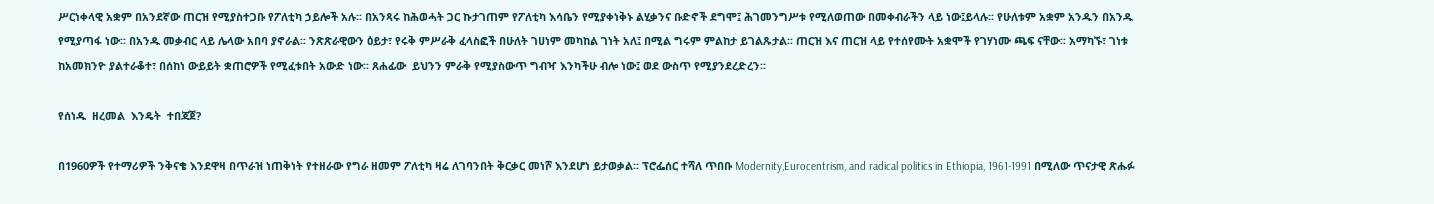ሥርነቀላዊ አቋም በአንደኛው ጠርዝ የሚያስተጋቡ የፖለቲካ ኃይሎች አሉ፡፡ በአንጻሩ ከሕወሓት ጋር ኩታገጠም የፖለቲካ እሳቤን የሚያቀነቅኑ ልሂቃንና ቡድኖች ደግሞ፤ ሕገመንግሥቱ የሚለወጠው በመቀብራችን ላይ ነው፤ይላሉ፡፡ የሁለቱም አቋም አንዱን በአንዱ የሚያጣፋ ነው፡፡ በአንዱ መቃብር ላይ ሌላው አበባ ያኖራል፡፡ ንጽጽራዊውን ዕይታ፣ የሩቅ ምሥራቅ ፈላስፎች በሁለት ገሀነም መካከል ገነት አለ፤ በሚል ግሩም ምልከታ ይገልጹታል፡፡ ጠርዝ እና ጠርዝ ላይ የተሰየሙት አቋሞች የገሃነሙ ጫፍ ናቸው፡፡ አማካኙ፣ ገነቱ ከአመክንዮ ያልተራቆተ፣ በሰከነ ውይይት ቋጠሮዎች የሚፈቱበት አውድ ነው፡፡ ጸሐፊው  ይህንን ምራቅ የሚያስውጥ ግብዣ እንካችሁ ብሎ ነው፤ ወደ ውስጥ የሚያንደረድረን፡፡

የሰነዱ  ዘረመል  እንዴት  ተበጃጀ?

በ1960ዎች የተማሪዎች ንቅናቄ እንደዋዛ በጥራዝ ነጠቅነት የተዘራው የግራ ዘመም ፖለቲካ ዛሬ ለገባንበት ቅርቃር መነሾ እንደሆነ ይታወቃል፡፡ ፕሮፌሰር ተሻለ ጥበቡ Modernity,Eurocentrism, and radical politics in Ethiopia, 1961-1991 በሚለው ጥናታዊ ጽሑፉ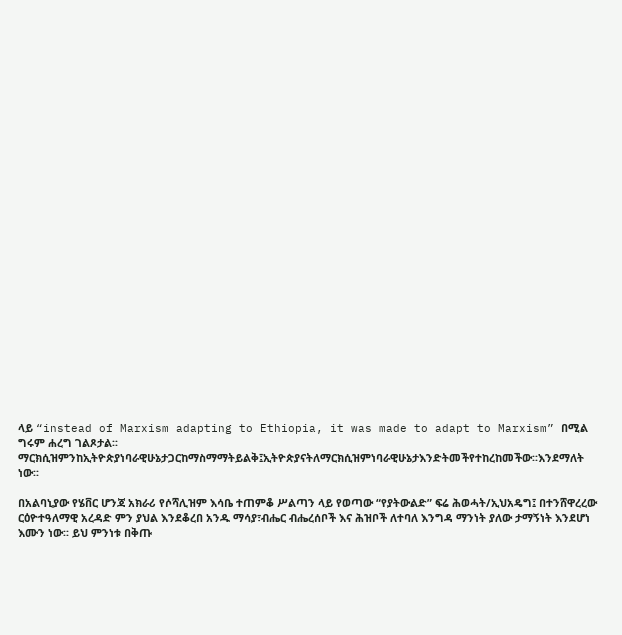ላይ “instead of Marxism adapting to Ethiopia, it was made to adapt to Marxism” በሚል ግሩም ሐረግ ገልጾታል፡፡ማርክሲዝምንከኢትዮጵያነባራዊሁኔታጋርከማስማማትይልቅ፤ኢትዮጵያናትለማርክሲዝምነባራዊሁኔታእንድትመችየተከረከመችው፡፡እንደማለት ነው፡፡

በአልባኒያው የሄቨር ሆንጃ አክራሪ የሶሻሊዝም እሳቤ ተጠምቆ ሥልጣን ላይ የወጣው “የያትውልድ” ፍሬ ሕወሓት/ኢህአዴግ፤ በተንሸዋረረው ርዕዮተዓለማዊ አረዳድ ምን ያህል እንደቆረበ አንዱ ማሳያ፣ብሔር ብሔረሰቦች እና ሕዝቦች ለተባለ እንግዳ ማንነት ያለው ታማኝነት እንደሆነ እሙን ነው፡፡ ይህ ምንነቱ በቅጡ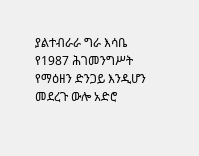ያልተብራራ ግራ እሳቤ የ1987 ሕገመንግሥት የማዕዘን ድንጋይ እንዲሆን መደረጉ ውሎ አድሮ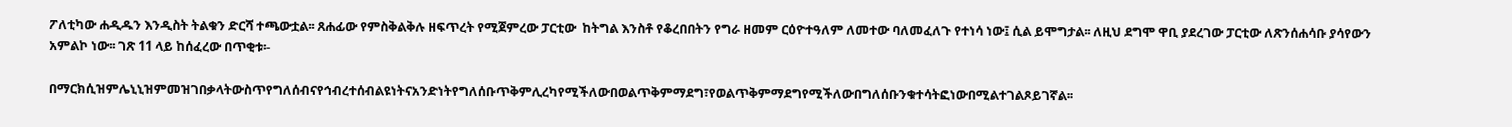ፖለቲካው ሐዲዱን እንዲስት ትልቁን ድርሻ ተጫውቷል፡፡ ጸሐፊው የምስቅልቅሉ ዘፍጥረት የሚጀምረው ፓርቲው  ከትግል እንስቶ የቆረበበትን የግራ ዘመም ርዕዮተዓለም ለመተው ባለመፈለጉ የተነሳ ነው፤ ሲል ይሞግታል፡፡ ለዚህ ደግሞ ዋቢ ያደረገው ፓርቲው ለጽንሰሐሳቡ ያሳየውን አምልኮ ነው፡፡ ገጽ 11 ላይ ከሰፈረው በጥቂቱ፡-

በማርክሲዝምሌኒኒዝምመዝገበቃላትውስጥየግለሰብናየኅብረተሰብልዩነትናአንድነትየግለሰቡጥቅምሊረካየሚችለውበወልጥቅምማደግ፣የወልጥቅምማደግየሚችለውበግለሰቡንቁተሳትፎነውበሚልተገልጾይገኛል፡፡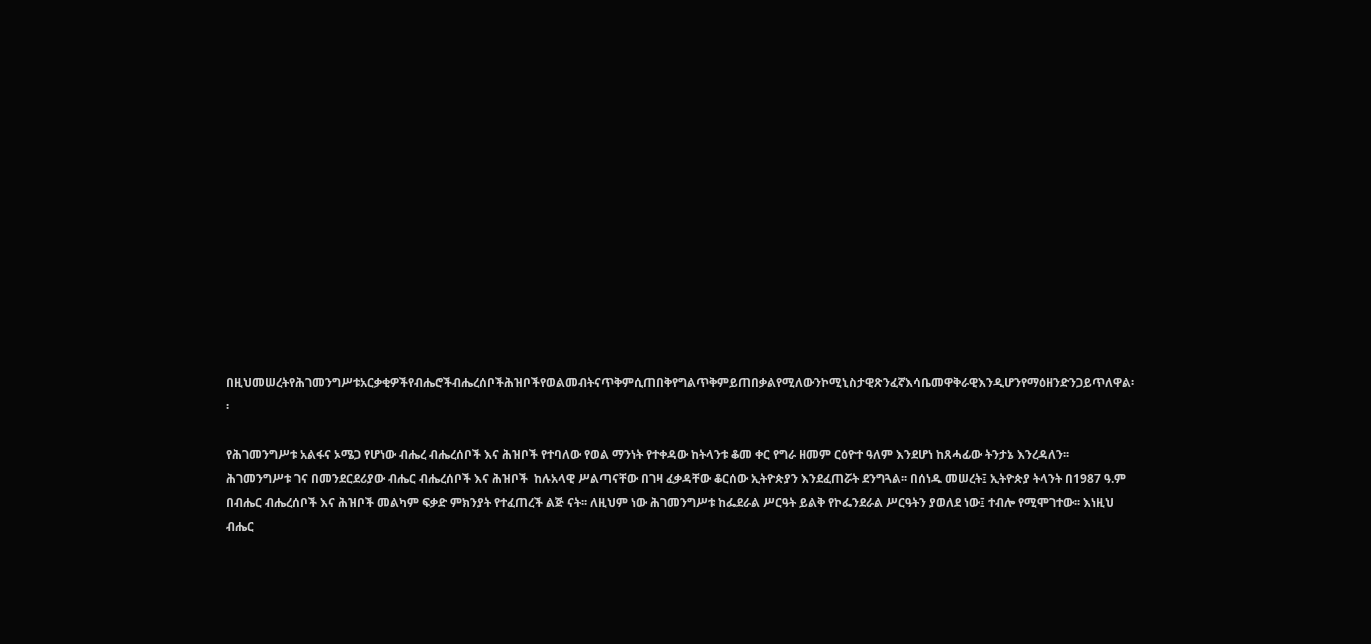በዚህመሠረትየሕገመንግሥቱአርቃቂዎችየብሔሮችብሔረሰቦችሕዝቦችየወልመብትናጥቅምሲጠበቅየግልጥቅምይጠበቃልየሚለውንኮሚኒስታዊጽንፈኛእሳቤመዋቅራዊእንዲሆንየማዕዘንድንጋይጥለዋል፡፡

የሕገመንግሥቱ አልፋና ኦሜጋ የሆነው ብሔረ ብሔረሰቦች እና ሕዝቦች የተባለው የወል ማንነት የተቀዳው ከትላንቱ ቆመ ቀር የግራ ዘመም ርዕዮተ ዓለም እንደሆነ ከጸሓፊው ትንታኔ እንረዳለን፡፡  ሕገመንግሥቱ ገና በመንደርደሪያው ብሔር ብሔረሰቦች እና ሕዝቦች  ከሉአላዊ ሥልጣናቸው በገዛ ፈቃዳቸው ቆርሰው ኢትዮጵያን እንደፈጠሯት ደንግጓል፡፡ በሰነዱ መሠረት፤ ኢትዮጵያ ትላንት በ1987 ዓ.ም በብሔር ብሔረሰቦች እና ሕዝቦች መልካም ፍቃድ ምክንያት የተፈጠረች ልጅ ናት፡፡ ለዚህም ነው ሕገመንግሥቱ ከፌደራል ሥርዓት ይልቅ የኮፌንደራል ሥርዓትን ያወለደ ነው፤ ተብሎ የሚሞገተው፡፡ እነዚህ ብሔር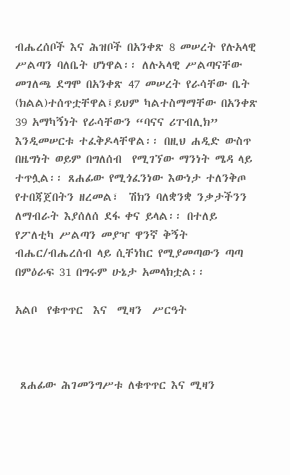ብሔረሰቦች እና ሕዝቦች በአንቀጽ 8 መሠረት የሉአላዊ ሥልጣን ባለቤት ሆነዋል፡፡ ለሉኣላዊ ሥልጣናቸው መገለጫ ደግሞ በአንቀጽ 47 መሠረት የራሳቸው ቤት (ክልል)ተሰጥቷቸዋል፤ይህም ካልተስማማቸው በአንቀጽ 39 አማካኝነት የራሳቸውን “ባናና ሪፐብሊክ” እንዲመሠርቱ ተፈቅዶላቸዋል፡፡ በዚህ ሐዲድ ውስጥ በዜግነት ወይም በግለሰብ  የሚገኘው ማንነት ሜዳ ላይ ተጥሏል፡፡ ጸሐፊው የሚጎፈንነው እውነታ ተለንቅጦ የተበጃጀበትን ዘረመል፣  ሽክን ባለቋንቋ ንቃታችንን ለማብራት እያሰለሰ ደፋ ቀና ይላል፡፡ በተለይ የፖለቲካ ሥልጣን መያዣ ዋንኛ ቅኝት ብሔር/ብሔረሰብ ላይ ሲቸነከር የሚያመጣውን ጣጣ በምዕራፍ 31 በግሩም ሁኔታ አመላክቷል፡፡

አልቦ  የቁጥጥር  እና  ሚዛን  ሥርዓት



 ጸሐፊው ሕገመንግሥቱ ለቁጥጥር እና ሚዛን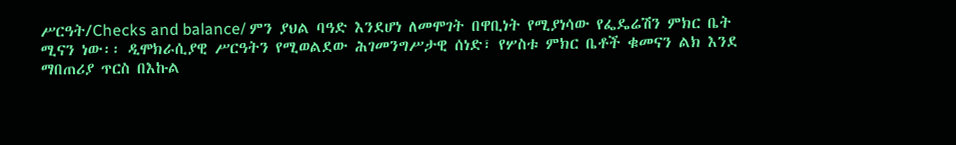ሥርዓት/Checks and balance/ ምን ያህል ባዓድ እንደሆነ ለመሞገት በዋቢነት የሚያነሳው የፌዴሬሽን ምክር ቤት ሚናን ነው፡፡ ዲሞክራሲያዊ ሥርዓትን የሚወልደው ሕገመንግሥታዊ ሰነድ፣ የሦስቱ ምክር ቤቶች ቁመናን ልክ እንደ ማበጠሪያ ጥርስ በእኩል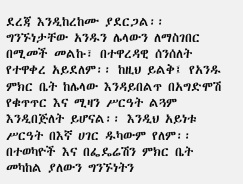ደረጃ እንዲከረከሙ ያደርጋል፡፡ ግንኙነታቸው አንዱን ሌላውን ለማስገበር በሚመች መልኩ፣ በተዋረዳዊ ሰንሰለት የተዋቀረ አይደለም፡፡ ከዚህ ይልቅ፤ የአንዱ ምክር ቤት ከሌላው እንዳይበልጥ በአግድሞሽ የቁጥጥር እና ሚዛን ሥርዓት ልጓም እንዲበጅለት ይሆናል፡፡ እንዲህ አይነቱ ሥርዓት በእኛ ሀገር ዱካውም የለም፡፡ በተወካዮች እና በፌዴሬሽን ምክር ቤት መካከል ያለውን ግንኙነትን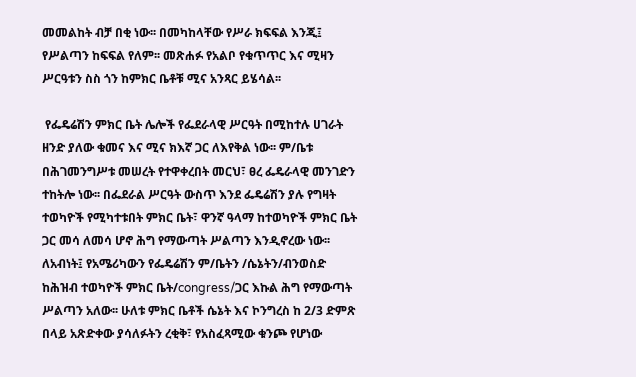መመልከት ብቻ በቂ ነው፡፡ በመካከላቸው የሥራ ክፍፍል እንጂ፤ የሥልጣን ከፍፍል የለም፡፡ መጽሐፉ የአልቦ የቁጥጥር እና ሚዛን ሥርዓቱን ስስ ጎን ከምክር ቤቶቹ ሚና አንጻር ይሄሳል፡፡

 የፌዴሬሽን ምክር ቤት ሌሎች የፌደራላዊ ሥርዓት በሚከተሉ ሀገራት ዘንድ ያለው ቁመና እና ሚና ክእኛ ጋር ለእየቅል ነው፡፡ ም/ቤቱ በሕገመንግሥቱ መሠረት የተዋቀረበት መርህ፣ ፀረ ፌዴራላዊ መንገድን ተከትሎ ነው፡፡ በፌደራል ሥርዓት ውስጥ እንደ ፌዴሬሽን ያሉ የግዛት ተወካዮች የሚካተቱበት ምክር ቤት፣ ዋንኛ ዓላማ ከተወካዮች ምክር ቤት ጋር መሳ ለመሳ ሆኖ ሕግ የማውጣት ሥልጣን እንዲኖረው ነው፡፡ ለአብነት፤ የአሜሪካውን የፌዴሬሽን ም/ቤትን /ሴኔትን/ብንወስድ ከሕዝብ ተወካዮች ምክር ቤት/congress/ጋር እኩል ሕግ የማውጣት ሥልጣን አለው፡፡ ሁለቱ ምክር ቤቶች ሴኔት እና ኮንግረስ ከ 2/3 ድምጽ በላይ አጽድቀው ያሳለፉትን ረቂቅ፣ የአስፈጻሚው ቁንጮ የሆነው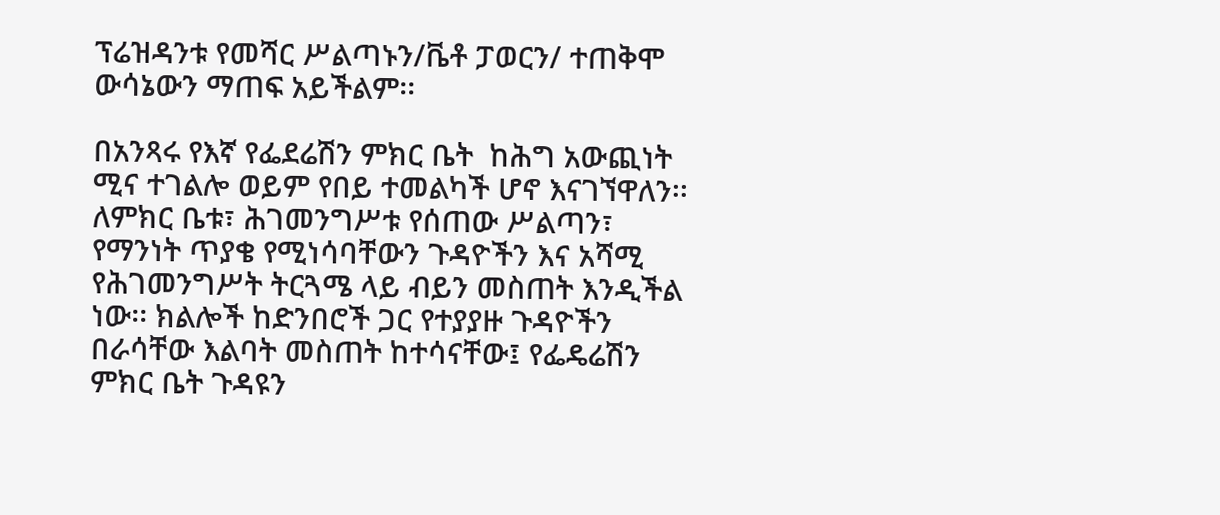ፕሬዝዳንቱ የመሻር ሥልጣኑን/ቬቶ ፓወርን/ ተጠቅሞ ውሳኔውን ማጠፍ አይችልም፡፡

በአንጻሩ የእኛ የፌደሬሽን ምክር ቤት  ከሕግ አውጪነት ሚና ተገልሎ ወይም የበይ ተመልካች ሆኖ እናገኘዋለን፡፡ ለምክር ቤቱ፣ ሕገመንግሥቱ የሰጠው ሥልጣን፣ የማንነት ጥያቄ የሚነሳባቸውን ጉዳዮችን እና አሻሚ የሕገመንግሥት ትርጓሜ ላይ ብይን መስጠት እንዲችል ነው፡፡ ክልሎች ከድንበሮች ጋር የተያያዙ ጉዳዮችን በራሳቸው እልባት መስጠት ከተሳናቸው፤ የፌዴሬሽን ምክር ቤት ጉዳዩን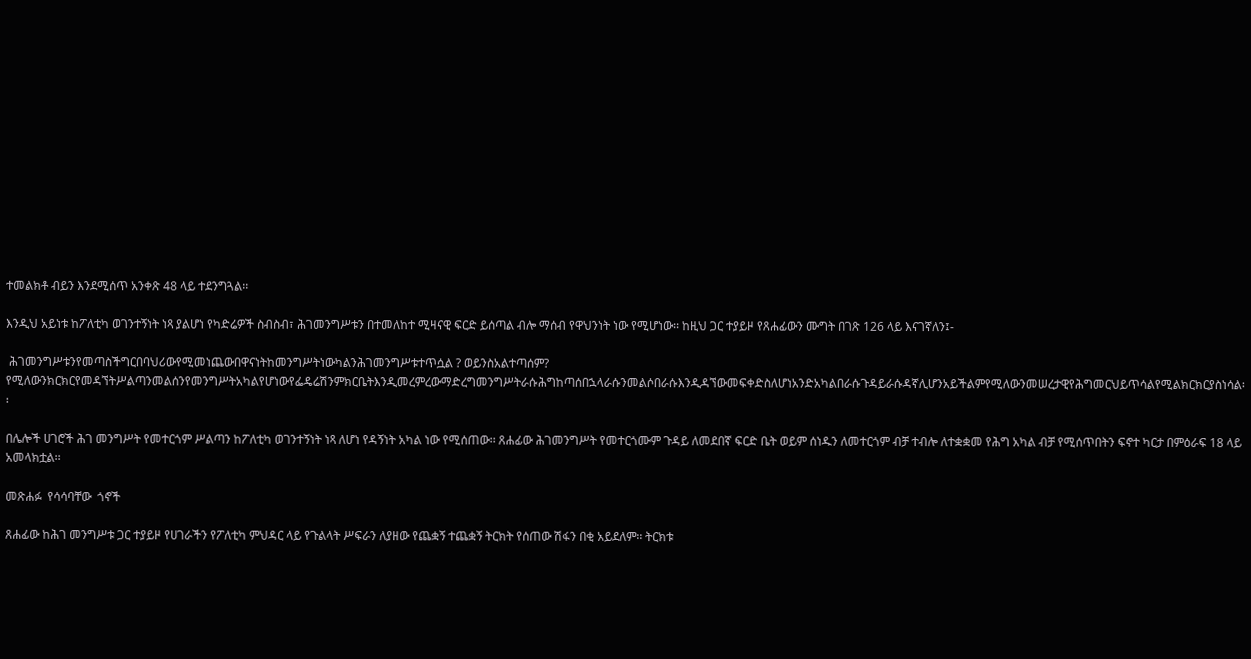ተመልክቶ ብይን እንደሚሰጥ አንቀጽ 48 ላይ ተደንግጓል፡፡

እንዲህ አይነቱ ከፖለቲካ ወገንተኝነት ነጻ ያልሆነ የካድሬዎች ስብስብ፣ ሕገመንግሥቱን በተመለከተ ሚዛናዊ ፍርድ ይሰጣል ብሎ ማሰብ የዋህንነት ነው የሚሆነው፡፡ ከዚህ ጋር ተያይዞ የጸሐፊውን ሙግት በገጽ 126 ላይ እናገኛለን፤-

 ሕገመንግሥቱንየመጣስችግርበባህሪውየሚመነጨውበዋናነትከመንግሥትነውካልንሕገመንግሥቱተጥሷል ? ወይንስአልተጣሰም? የሚለውንክርክርየመዳኘትሥልጣንመልሰንየመንግሥትአካልየሆነውየፌዴሬሽንምክርቤትእንዲመረምረውማድረግመንግሥትራሱሕግከጣሰበኋላራሱንመልሶበራሱእንዲዳኘውመፍቀድስለሆነአንድአካልበራሱጉዳይራሱዳኛሊሆንአይችልምየሚለውንመሠረታዊየሕግመርህይጥሳልየሚልክርክርያስነሳል፡፡

በሌሎች ሀገሮች ሕገ መንግሥት የመተርጎም ሥልጣን ከፖለቲካ ወገንተኝነት ነጻ ለሆነ የዳኝነት አካል ነው የሚሰጠው፡፡ ጸሐፊው ሕገመንግሥት የመተርጎሙም ጉዳይ ለመደበኛ ፍርድ ቤት ወይም ሰነዱን ለመተርጎም ብቻ ተብሎ ለተቋቋመ የሕግ አካል ብቻ የሚሰጥበትን ፍኖተ ካርታ በምዕራፍ 18 ላይ አመላክቷል፡፡

መጽሐፉ  የሳሳባቸው  ጎኖች

ጸሐፊው ከሕገ መንግሥቱ ጋር ተያይዞ የሀገራችን የፖለቲካ ምህዳር ላይ የጉልላት ሥፍራን ለያዘው የጨቋኝ ተጨቋኝ ትርክት የሰጠው ሽፋን በቂ አይደለም፡፡ ትርክቱ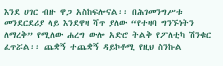እንደ ሀገር ብዙ ዋጋ አስከፍሎናል፡፡ በሕገመንግሥቱ መንደርደሪያ ላይ እንደዋዛ ሻጥ ያለው “የተዛባ ግንኙነትን ለማረቅ” የሚለው ሐረግ ውሎ አድሮ ትልቅ የፖለቲካ ሽንቁር ፈጥሯል፡፡ ጨቋኝ ተጨቋኝ ዳይኮቶሚ የዚህ ስንኩል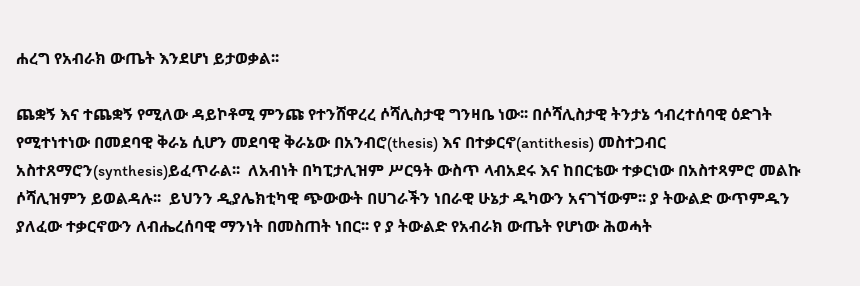ሐረግ የአብራክ ውጤት እንደሆነ ይታወቃል፡፡

ጨቋኝ እና ተጨቋኝ የሚለው ዳይኮቶሚ ምንጩ የተንሸዋረረ ሶሻሊስታዊ ግንዛቤ ነው፡፡ በሶሻሊስታዊ ትንታኔ ኅብረተሰባዊ ዕድገት የሚተነተነው በመደባዊ ቅራኔ ሲሆን መደባዊ ቅራኔው በአንብሮ(thesis) እና በተቃርኖ(antithesis) መስተጋብር አስተጸማሮን(synthesis)ይፈጥራል፡፡  ለአብነት በካፒታሊዝም ሥርዓት ውስጥ ላብአደሩ እና ከበርቴው ተቃርነው በአስተጻምሮ መልኩ ሶሻሊዝምን ይወልዳሉ፡፡  ይህንን ዲያሌክቲካዊ ጭውውት በሀገራችን ነበራዊ ሁኔታ ዱካውን አናገኘውም፡፡ ያ ትውልድ ውጥምዱን ያለፈው ተቃርኖውን ለብሔረሰባዊ ማንነት በመስጠት ነበር፡፡ የ ያ ትውልድ የአብራክ ውጤት የሆነው ሕወሓት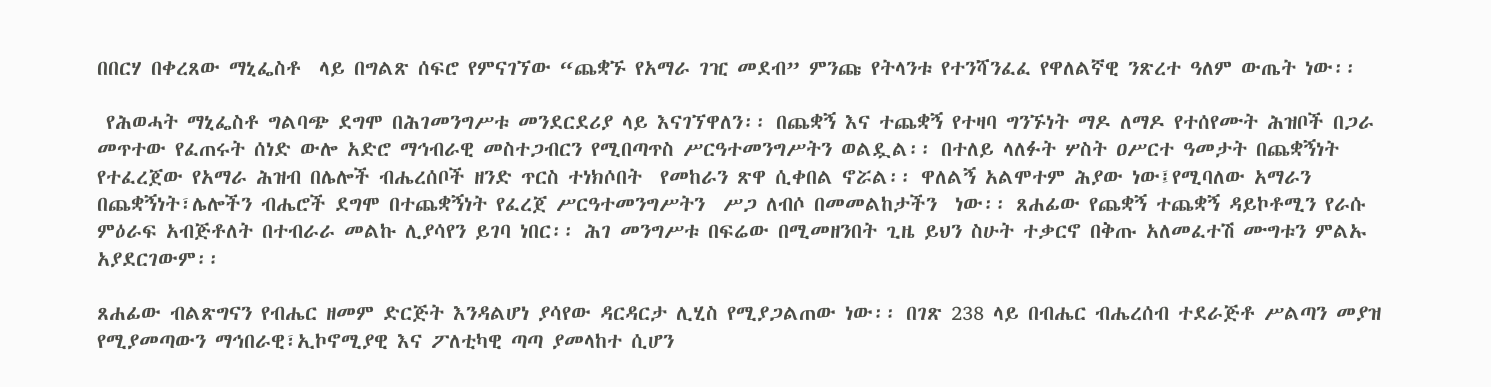በበርሃ በቀረጸው ማኒፌስቶ  ላይ በግልጽ ሰፍሮ የምናገኘው “ጨቋኙ የአማራ ገዢ መደብ” ምንጩ የትላንቱ የተንሻንፈፈ የዋለልኛዊ ንጽረተ ዓለም ውጤት ነው፡፡

 የሕወሓት ማኒፌስቶ ግልባጭ ደግሞ በሕገመንግሥቱ መንደርደሪያ ላይ እናገኘዋለን፡፡ በጨቋኝ እና ተጨቋኝ የተዛባ ግንኙነት ማዶ ለማዶ የተሰየሙት ሕዝቦች በጋራ መጥተው የፈጠሩት ሰነድ ውሎ አድሮ ማኅብራዊ መስተጋብርን የሚበጣጥስ ሥርዓተመንግሥትን ወልዷል፡፡ በተለይ ላለፉት ሦስት ዐሥርተ ዓመታት በጨቋኝነት የተፈረጀው የአማራ ሕዝብ በሌሎች ብሔረሰቦች ዘንድ ጥርስ ተነክሶበት  የመከራን ጽዋ ሲቀበል ኖሯል፡፡ ዋለልኝ አልሞተም ሕያው ነው፤የሚባለው አማራን በጨቋኝነት፣ሌሎችን ብሔሮች ደግሞ በተጨቋኝነት የፈረጀ ሥርዓተመንግሥትን  ሥጋ ለብሶ በመመልከታችን  ነው፡፡ ጸሐፊው የጨቋኝ ተጨቋኝ ዳይኮቶሚን የራሱ ምዕራፍ አብጅቶለት በተብራራ መልኩ ሊያሳየን ይገባ ነበር፡፡ ሕገ መንግሥቱ በፍሬው በሚመዘንበት ጊዜ ይህን ስሁት ተቃርኖ በቅጡ አለመፈተሽ ሙግቱን ምልኡ አያደርገውም፡፡

ጸሐፊው ብልጽግናን የብሔር ዘመም ድርጅት እንዳልሆነ ያሳየው ዳርዳርታ ሊሂስ የሚያጋልጠው ነው፡፡ በገጽ 238 ላይ በብሔር ብሔረሰብ ተደራጅቶ ሥልጣን መያዝ የሚያመጣውን ማኅበራዊ፣ኢኮኖሚያዊ እና ፖለቲካዊ ጣጣ ያመላከተ ሲሆን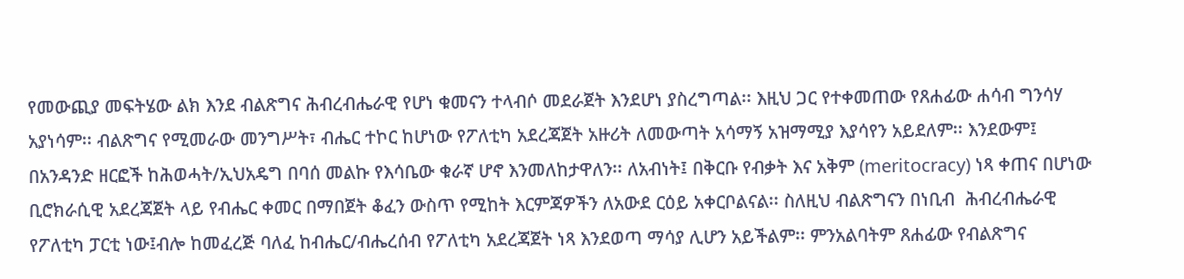የመውጪያ መፍትሄው ልክ እንደ ብልጽግና ሕብረብሔራዊ የሆነ ቁመናን ተላብሶ መደራጀት እንደሆነ ያስረግጣል፡፡ እዚህ ጋር የተቀመጠው የጸሐፊው ሐሳብ ግንሳሃ አያነሳም፡፡ ብልጽግና የሚመራው መንግሥት፣ ብሔር ተኮር ከሆነው የፖለቲካ አደረጃጀት አዙሪት ለመውጣት አሳማኝ አዝማሚያ እያሳየን አይደለም፡፡ እንደውም፤ በአንዳንድ ዘርፎች ከሕወሓት/ኢህአዴግ በባሰ መልኩ የእሳቤው ቁራኛ ሆኖ እንመለከታዋለን፡፡ ለአብነት፤ በቅርቡ የብቃት እና አቅም (meritocracy) ነጻ ቀጠና በሆነው ቢሮክራሲዊ አደረጃጀት ላይ የብሔር ቀመር በማበጀት ቆፈን ውስጥ የሚከት እርምጃዎችን ለአውደ ርዕይ አቀርቦልናል፡፡ ስለዚህ ብልጽግናን በነቢብ  ሕብረብሔራዊ የፖለቲካ ፓርቲ ነው፤ብሎ ከመፈረጅ ባለፈ ከብሔር/ብሔረሰብ የፖለቲካ አደረጃጀት ነጻ እንደወጣ ማሳያ ሊሆን አይችልም፡፡ ምንአልባትም ጸሐፊው የብልጽግና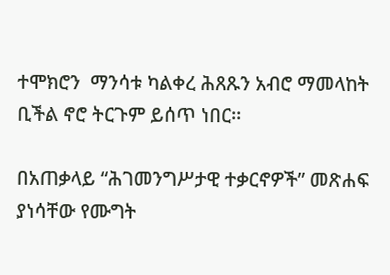ተሞክሮን  ማንሳቱ ካልቀረ ሕጸጹን አብሮ ማመላከት ቢችል ኖሮ ትርጉም ይሰጥ ነበር፡፡

በአጠቃላይ “ሕገመንግሥታዊ ተቃርኖዎች” መጽሐፍ ያነሳቸው የሙግት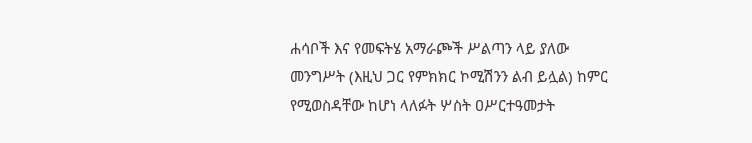ሐሳቦች እና የመፍትሄ አማራጮች ሥልጣን ላይ ያለው መንግሥት (እዚህ ጋር የምክክር ኮሚሽንን ልብ ይሏል) ከምር የሚወስዳቸው ከሆነ ላለፉት ሦስት ዐሥርተዓመታት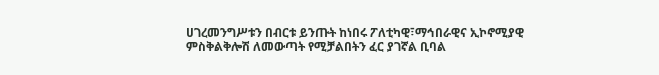ሀገረመንግሥቱን በብርቱ ይንጡት ከነበሩ ፖለቲካዊ፣ማኅበራዊና ኢኮኖሚያዊ ምስቅልቅሎሽ ለመውጣት የሚቻልበትን ፈር ያገኛል ቢባል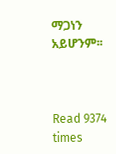ማጋነን አይሆንም፡፡



Read 9374 times